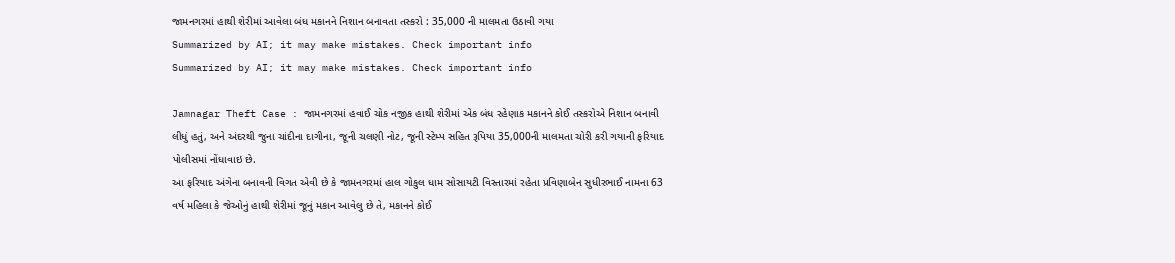જામનગરમાં હાથી શેરીમાં આવેલા બંધ મકાનને નિશાન બનાવતા તસ્કરો : 35,000 ની માલમતા ઉઠાવી ગયા
Summarized by AI; it may make mistakes. Check important info
Summarized by AI; it may make mistakes. Check important info

Jamnagar Theft Case : જામનગરમાં હવાઈ ચોક નજીક હાથી શેરીમાં એક બંધ રહેણાક મકાનને કોઈ તસ્કરોએ નિશાન બનાવી લીધું હતું, અને અંદરથી જુના ચાંદીના દાગીના, જૂની ચલણી નોટ, જૂની સ્ટેમ્પ સહિત રૂપિયા 35,000ની માલમતા ચોરી કરી ગયાની ફરિયાદ પોલીસમાં નોંધાવાઇ છે.
આ ફરિયાદ અંગેના બનાવની વિગત એવી છે કે જામનગરમાં હાલ ગોકુલ ધામ સોસાયટી વિસ્તારમાં રહેતા પ્રવિણાબેન સુધીરભાઈ નામના 63 વર્ષ મહિલા કે જેઓનું હાથી શેરીમાં જૂનું મકાન આવેલુ છે તે, મકાનને કોઈ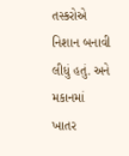તસ્કરોએ નિશાન બનાવી લીધું હતું. અને મકાનમાં ખાતર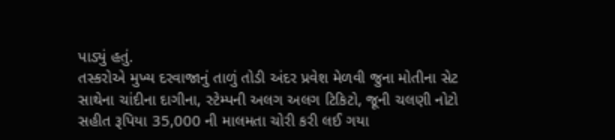પાડ્યું હતું.
તસ્કરોએ મુખ્ય દરવાજાનું તાળું તોડી અંદર પ્રવેશ મેળવી જુના મોતીના સેટ સાથેના ચાંદીના દાગીના, સ્ટેમ્પની અલગ અલગ ટિકિટો, જૂની ચલણી નોટો સહીત રૂપિયા 35,000 ની માલમતા ચોરી કરી લઈ ગયા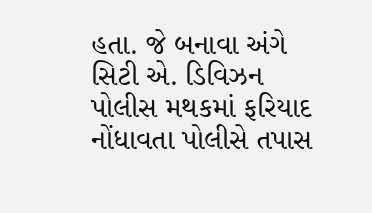હતા. જે બનાવા અંગે સિટી એ. ડિવિઝન પોલીસ મથકમાં ફરિયાદ નોંધાવતા પોલીસે તપાસ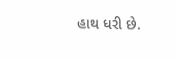હાથ ધરી છે.